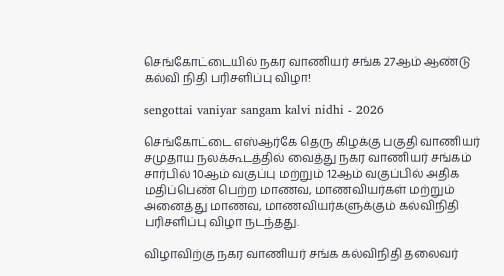செங்கோட்டையில் நகர வாணியர் சங்க 27ஆம் ஆண்டு கல்வி நிதி பரிசளிப்பு விழா!

sengottai vaniyar sangam kalvi nidhi - 2026

செங்கோட்டை எஸ்ஆர்கே தெரு கிழக்கு பகுதி வாணியர் சமுதாய நலக்கூடத்தில் வைத்து நகர வாணியர் சங்கம் சார்பில் 10ஆம் வகுப்பு மற்றும் 12ஆம் வகுப்பில் அதிக மதிப்பெண் பெற்ற மாணவ, மாணவியர்கள் மற்றும் அனைத்து மாணவ, மாணவியர்களுக்கும் கல்விநிதி பரிசளிப்பு விழா நடந்தது.

விழாவிற்கு நகர வாணியர் சங்க கல்விநிதி தலைவர்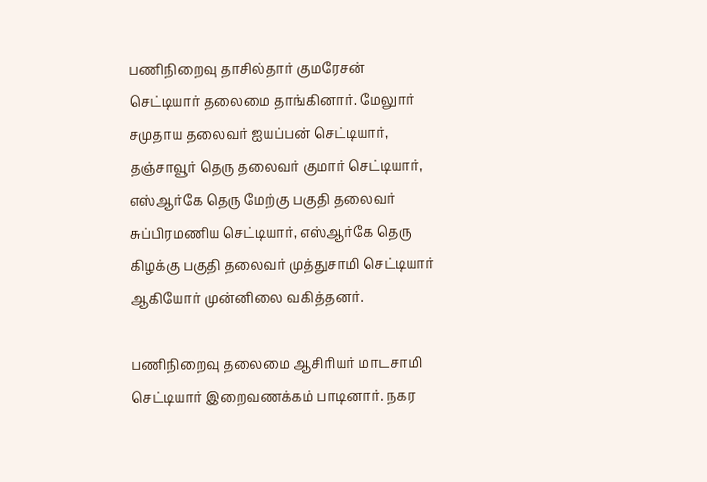பணிநிறைவு தாசில்தார் குமரேசன் செட்டியார் தலைமை தாங்கினார். மேலுார் சமுதாய தலைவர் ஐயப்பன் செட்டியார், தஞ்சாவூர் தெரு தலைவர் குமார் செட்டியார், எஸ்ஆர்கே தெரு மேற்கு பகுதி தலைவர் சுப்பிரமணிய செட்டியார், எஸ்ஆர்கே தெரு கிழக்கு பகுதி தலைவர் முத்துசாமி செட்டியார் ஆகியோர் முன்னிலை வகித்தனர்.

பணிநிறைவு தலைமை ஆசிரியர் மாடசாமி செட்டியார் இறைவணக்கம் பாடினார். நகர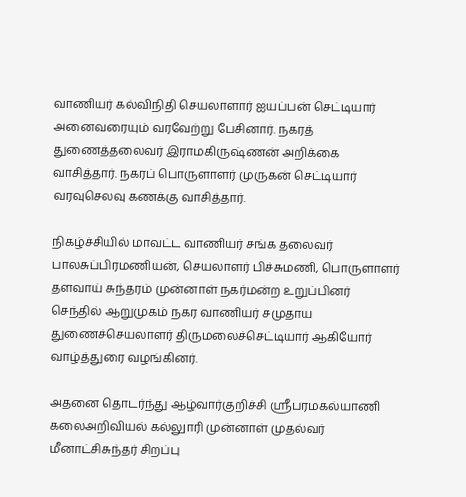வாணியர் கல்விநிதி செயலாளார் ஐயப்பன் செட்டியார் அனைவரையும் வரவேற்று பேசினார். நகரத் துணைத்தலைவர் இராமகிருஷ்ணன் அறிக்கை வாசித்தார். நகரப் பொருளாளர் முருகன் செட்டியார் வரவுசெலவு கணக்கு வாசித்தார்.

நிகழ்ச்சியில் மாவட்ட வாணியர் சங்க தலைவர் பாலசுப்பிரமணியன், செயலாளர் பிச்சுமணி, பொருளாளர் தளவாய் சுந்தரம் முன்னாள் நகர்மன்ற உறுப்பினர் செந்தில் ஆறுமுகம் நகர வாணியர் சமுதாய துணைச்செயலாளர் திருமலைச்செட்டியார் ஆகியோர் வாழ்த்துரை வழங்கினர்.

அதனை தொடர்ந்து ஆழ்வார்குறிச்சி ஸ்ரீபரமகல்யாணி கலைஅறிவியல் கல்லுாரி முன்னாள் முதல்வர் மீனாட்சிசுந்தர் சிறப்பு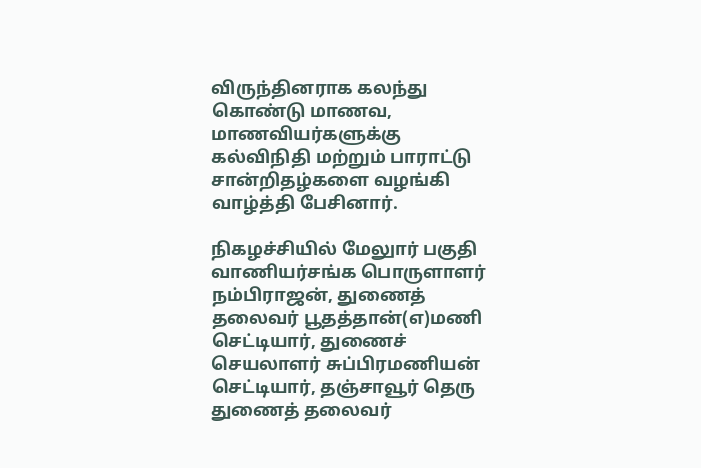விருந்தினராக கலந்து கொண்டு மாணவ, மாணவியர்களுக்கு கல்விநிதி மற்றும் பாராட்டு சான்றிதழ்களை வழங்கி வாழ்த்தி பேசினார்.

நிகழச்சியில் மேலுார் பகுதி வாணியர்சங்க பொருளாளர் நம்பிராஜன், துணைத் தலைவர் பூதத்தான்(எ)மணி செட்டியார், துணைச் செயலாளர் சுப்பிரமணியன் செட்டியார், தஞ்சாவூர் தெரு துணைத் தலைவர்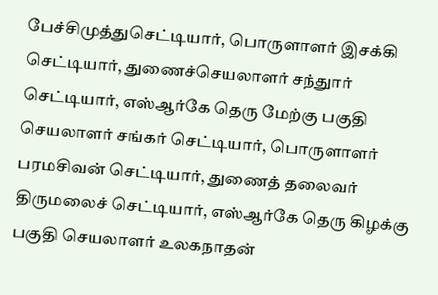பேச்சிமுத்துசெட்டியார், பொருளாளர் இசக்கி செட்டியார், துணைச்செயலாளர் சந்துார் செட்டியார், எஸ்ஆர்கே தெரு மேற்கு பகுதி செயலாளர் சங்கர் செட்டியார், பொருளாளர் பரமசிவன் செட்டியார், துணைத் தலைவர் திருமலைச் செட்டியார், எஸ்ஆர்கே தெரு கிழக்கு பகுதி செயலாளர் உலகநாதன்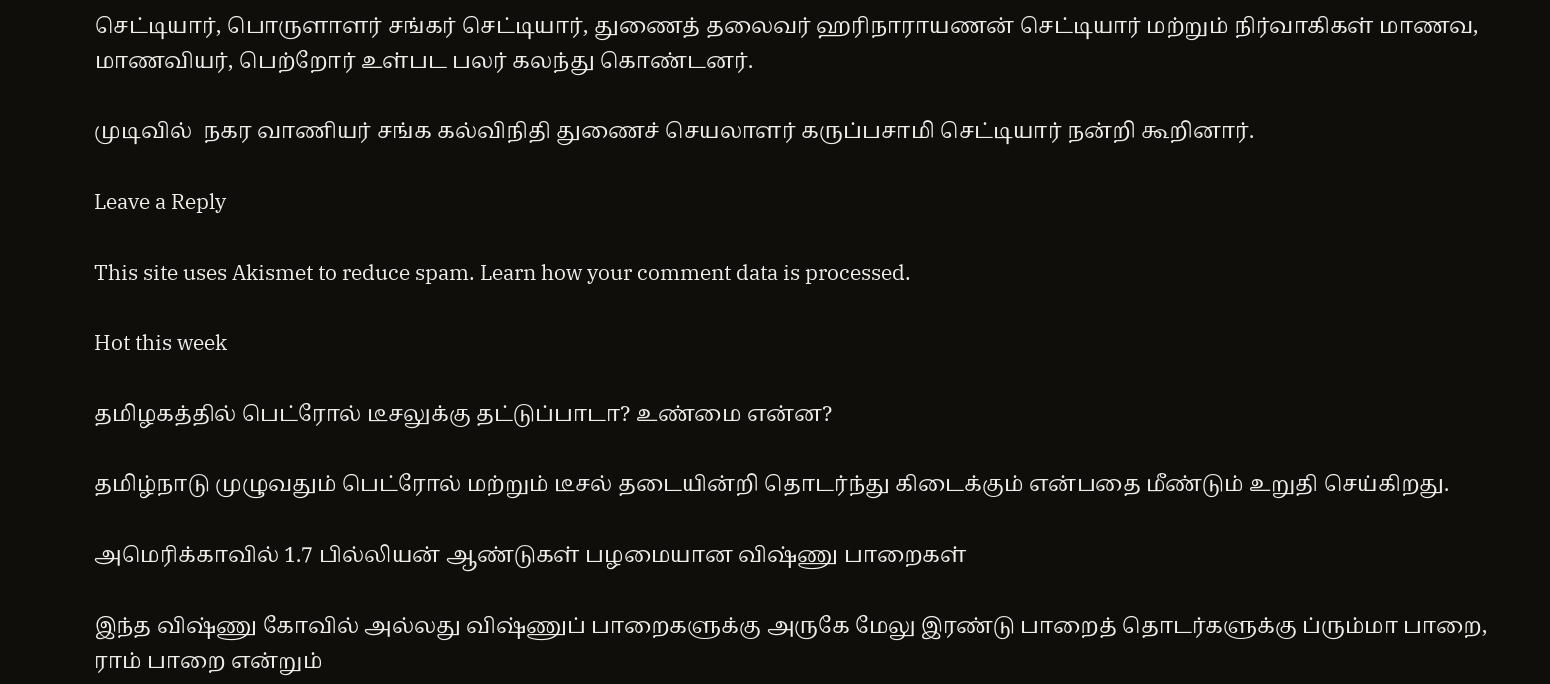செட்டியார், பொருளாளர் சங்கர் செட்டியார், துணைத் தலைவர் ஹரிநாராயணன் செட்டியார் மற்றும் நிர்வாகிகள் மாணவ, மாணவியர், பெற்றோர் உள்பட பலர் கலந்து கொண்டனர்.

முடிவில்  நகர வாணியர் சங்க கல்விநிதி துணைச் செயலாளர் கருப்பசாமி செட்டியார் நன்றி கூறினார்.

Leave a Reply

This site uses Akismet to reduce spam. Learn how your comment data is processed.

Hot this week

தமிழகத்தில் பெட்ரோல் டீசலுக்கு தட்டுப்பாடா? உண்மை என்ன?

தமிழ்நாடு முழுவதும் பெட்ரோல் மற்றும் டீசல் தடையின்றி தொடர்ந்து கிடைக்கும் என்பதை மீண்டும் உறுதி செய்கிறது.

அமெரிக்காவில் 1.7 பில்லியன் ஆண்டுகள் பழமையான விஷ்ணு பாறைகள்

இந்த விஷ்ணு கோவில் அல்லது விஷ்ணுப் பாறைகளுக்கு அருகே மேலு இரண்டு பாறைத் தொடர்களுக்கு ப்ரும்மா பாறை, ராம் பாறை என்றும்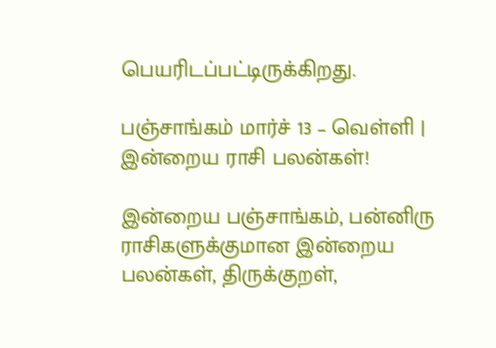பெயரிடப்பட்டிருக்கிறது.

பஞ்சாங்கம் மார்ச் 13 – வெள்ளி | இன்றைய ராசி பலன்கள்!

இன்றைய பஞ்சாங்கம், பன்னிரு ராசிகளுக்குமான இன்றைய பலன்கள், திருக்குறள்,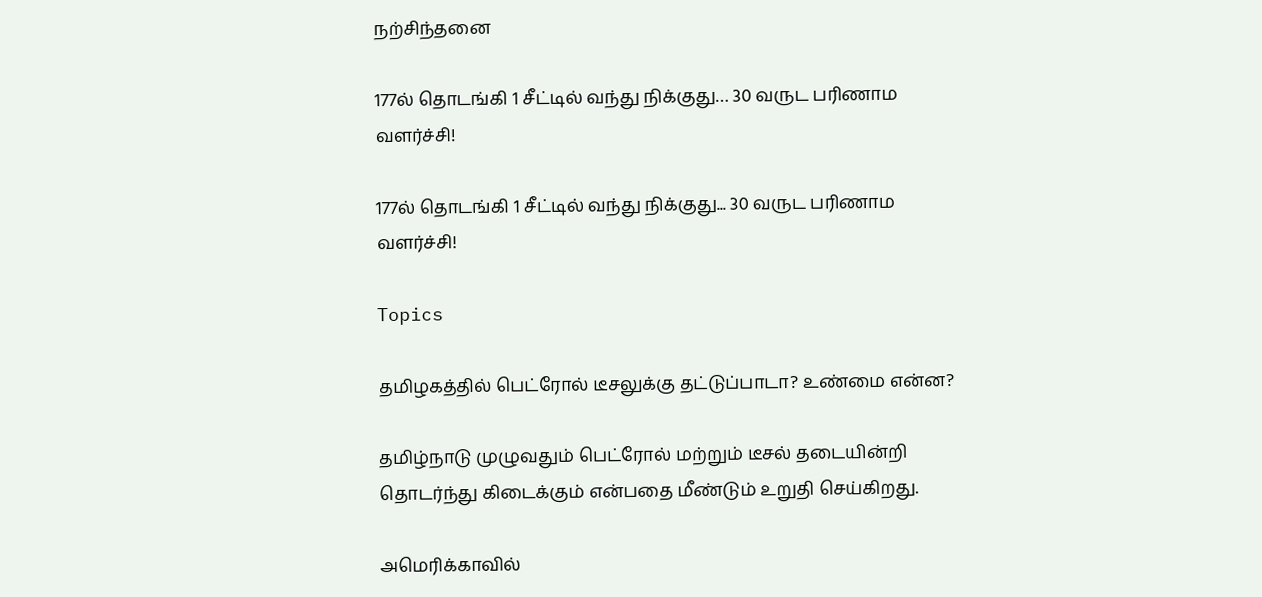நற்சிந்தனை

177ல் தொடங்கி 1 சீட்டில் வந்து நிக்குது… 30 வருட பரிணாம வளர்ச்சி!

177ல் தொடங்கி 1 சீட்டில் வந்து நிக்குது... 30 வருட பரிணாம வளர்ச்சி!

Topics

தமிழகத்தில் பெட்ரோல் டீசலுக்கு தட்டுப்பாடா? உண்மை என்ன?

தமிழ்நாடு முழுவதும் பெட்ரோல் மற்றும் டீசல் தடையின்றி தொடர்ந்து கிடைக்கும் என்பதை மீண்டும் உறுதி செய்கிறது.

அமெரிக்காவில்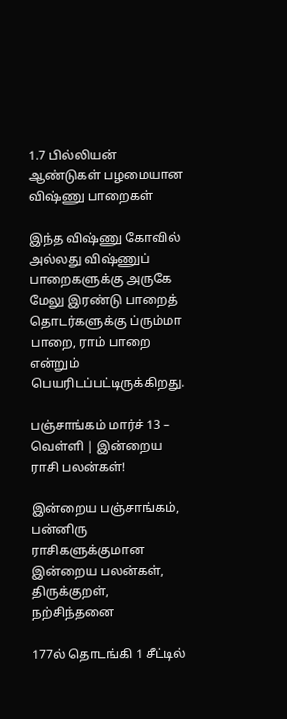1.7 பில்லியன் ஆண்டுகள் பழமையான விஷ்ணு பாறைகள்

இந்த விஷ்ணு கோவில் அல்லது விஷ்ணுப் பாறைகளுக்கு அருகே மேலு இரண்டு பாறைத் தொடர்களுக்கு ப்ரும்மா பாறை, ராம் பாறை என்றும் பெயரிடப்பட்டிருக்கிறது.

பஞ்சாங்கம் மார்ச் 13 – வெள்ளி | இன்றைய ராசி பலன்கள்!

இன்றைய பஞ்சாங்கம், பன்னிரு ராசிகளுக்குமான இன்றைய பலன்கள், திருக்குறள், நற்சிந்தனை

177ல் தொடங்கி 1 சீட்டில்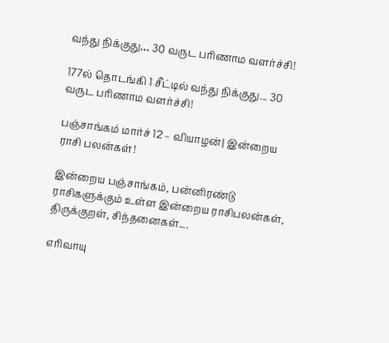வந்து நிக்குது… 30 வருட பரிணாம வளர்ச்சி!

177ல் தொடங்கி 1 சீட்டில் வந்து நிக்குது... 30 வருட பரிணாம வளர்ச்சி!

பஞ்சாங்கம் மார்ச் 12 – வியாழன்| இன்றைய ராசி பலன்கள்!

இன்றைய பஞ்சாங்கம், பன்னிரண்டு ராசிகளுக்கும் உள்ள இன்றைய ராசிபலன்கள், திருக்குறள், சிந்தனைகள்....

எரிவாயு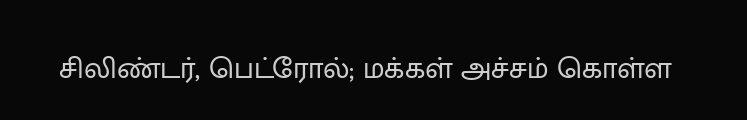சிலிண்டர், பெட்ரோல்; மக்கள் அச்சம் கொள்ள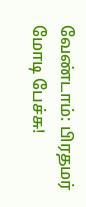வேண்டாம்: பிரதமர் மோடி பேச்சு!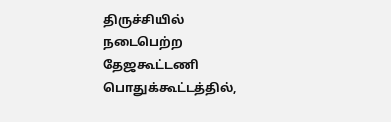திருச்சியில் நடைபெற்ற தேஜகூட்டணி பொதுக்கூட்டத்தில்,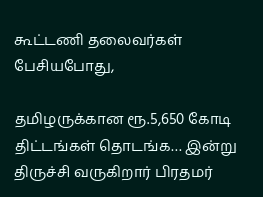கூட்டணி தலைவர்கள் பேசியபோது,

தமிழருக்கான ரூ.5,650 கோடி திட்டங்கள் தொடங்க… இன்று திருச்சி வருகிறார் பிரதமர்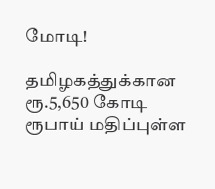மோடி!

தமிழகத்துக்கான ரூ.5,650 கோடி ரூபாய் மதிப்புள்ள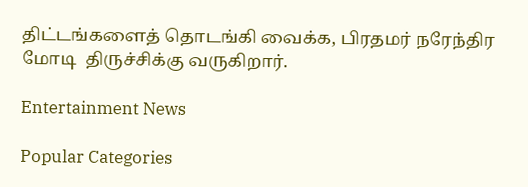திட்டங்களைத் தொடங்கி வைக்க, பிரதமர் நரேந்திர மோடி  திருச்சிக்கு வருகிறார்.

Entertainment News

Popular Categories